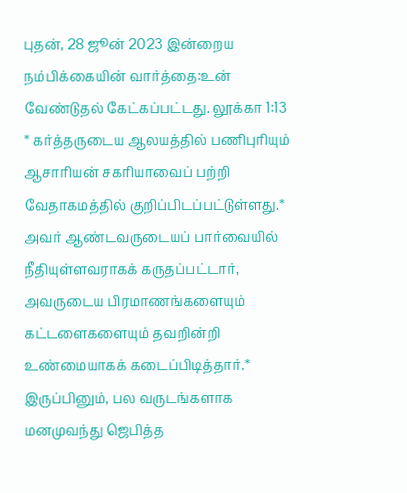புதன், 28 ஜூன் 2023 இன்றைய நம்பிக்கையின் வார்த்தை:உன் வேண்டுதல் கேட்கப்பட்டது. லூக்கா 1:13 * கர்த்தருடைய ஆலயத்தில் பணிபுரியும் ஆசாரியன் சகரியாவைப் பற்றி வேதாகமத்தில் குறிப்பிடப்பட்டுள்ளது.* அவர் ஆண்டவருடையப் பார்வையில் நீதியுள்ளவராகக் கருதப்பட்டார், அவருடைய பிரமாணங்களையும் கட்டளைகளையும் தவறின்றி உண்மையாகக் கடைப்பிடித்தார்.* இருப்பினும், பல வருடங்களாக மனமுவந்து ஜெபித்த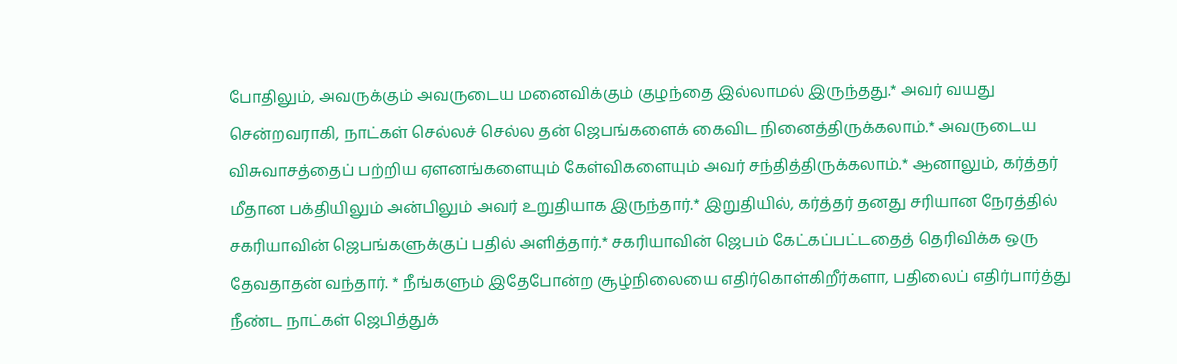போதிலும், அவருக்கும் அவருடைய மனைவிக்கும் குழந்தை இல்லாமல் இருந்தது.* அவர் வயது சென்றவராகி, நாட்கள் செல்லச் செல்ல தன் ஜெபங்களைக் கைவிட நினைத்திருக்கலாம்.* அவருடைய விசுவாசத்தைப் பற்றிய ஏளனங்களையும் கேள்விகளையும் அவர் சந்தித்திருக்கலாம்.* ஆனாலும், கர்த்தர் மீதான பக்தியிலும் அன்பிலும் அவர் உறுதியாக இருந்தார்.* இறுதியில், கர்த்தர் தனது சரியான நேரத்தில் சகரியாவின் ஜெபங்களுக்குப் பதில் அளித்தார்.* சகரியாவின் ஜெபம் கேட்கப்பட்டதைத் தெரிவிக்க ஒரு தேவதாதன் வந்தார். * நீங்களும் இதேபோன்ற சூழ்நிலையை எதிர்கொள்கிறீர்களா, பதிலைப் எதிர்பார்த்து நீண்ட நாட்கள் ஜெபித்துக்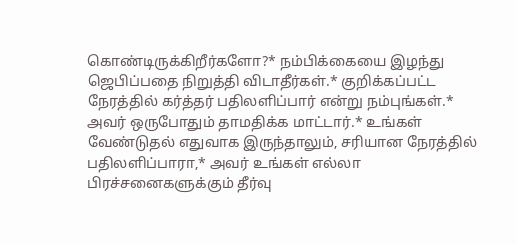கொண்டிருக்கிறீர்களோ?* நம்பிக்கையை இழந்து ஜெபிப்பதை நிறுத்தி விடாதீர்கள்.* குறிக்கப்பட்ட நேரத்தில் கர்த்தர் பதிலளிப்பார் என்று நம்புங்கள்.* அவர் ஒருபோதும் தாமதிக்க மாட்டார்.* உங்கள் வேண்டுதல் எதுவாக இருந்தாலும், சரியான நேரத்தில் பதிலளிப்பாரா,* அவர் உங்கள் எல்லா பிரச்சனைகளுக்கும் தீர்வு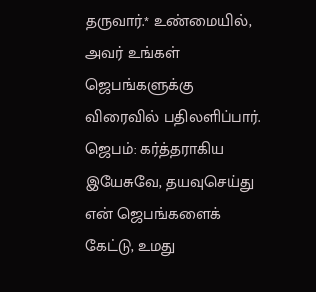தருவார்.* உண்மையில், அவர் உங்கள் ஜெபங்களுக்கு விரைவில் பதிலளிப்பார். ஜெபம்: கர்த்தராகிய இயேசுவே, தயவுசெய்து என் ஜெபங்களைக் கேட்டு, உமது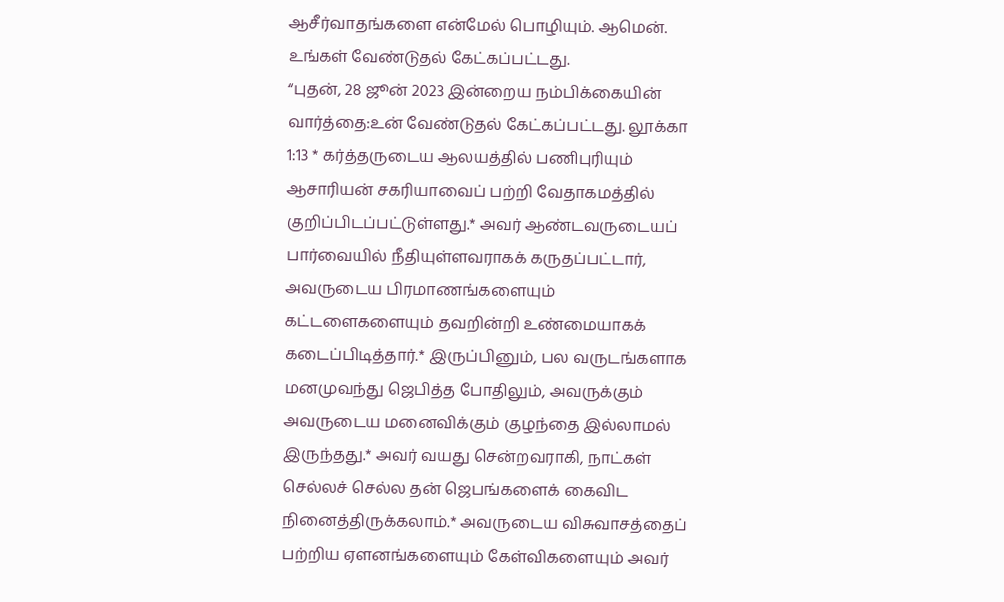ஆசீர்வாதங்களை என்மேல் பொழியும். ஆமென்.
உங்கள் வேண்டுதல் கேட்கப்பட்டது.
“புதன், 28 ஜூன் 2023 இன்றைய நம்பிக்கையின் வார்த்தை:உன் வேண்டுதல் கேட்கப்பட்டது. லூக்கா 1:13 * கர்த்தருடைய ஆலயத்தில் பணிபுரியும் ஆசாரியன் சகரியாவைப் பற்றி வேதாகமத்தில் குறிப்பிடப்பட்டுள்ளது.* அவர் ஆண்டவருடையப் பார்வையில் நீதியுள்ளவராகக் கருதப்பட்டார், அவருடைய பிரமாணங்களையும் கட்டளைகளையும் தவறின்றி உண்மையாகக் கடைப்பிடித்தார்.* இருப்பினும், பல வருடங்களாக மனமுவந்து ஜெபித்த போதிலும், அவருக்கும் அவருடைய மனைவிக்கும் குழந்தை இல்லாமல் இருந்தது.* அவர் வயது சென்றவராகி, நாட்கள் செல்லச் செல்ல தன் ஜெபங்களைக் கைவிட நினைத்திருக்கலாம்.* அவருடைய விசுவாசத்தைப் பற்றிய ஏளனங்களையும் கேள்விகளையும் அவர்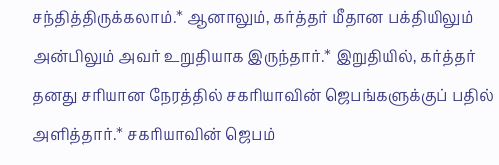சந்தித்திருக்கலாம்.* ஆனாலும், கர்த்தர் மீதான பக்தியிலும் அன்பிலும் அவர் உறுதியாக இருந்தார்.* இறுதியில், கர்த்தர் தனது சரியான நேரத்தில் சகரியாவின் ஜெபங்களுக்குப் பதில் அளித்தார்.* சகரியாவின் ஜெபம்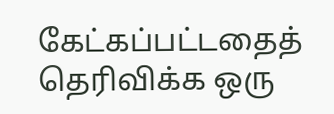கேட்கப்பட்டதைத் தெரிவிக்க ஒரு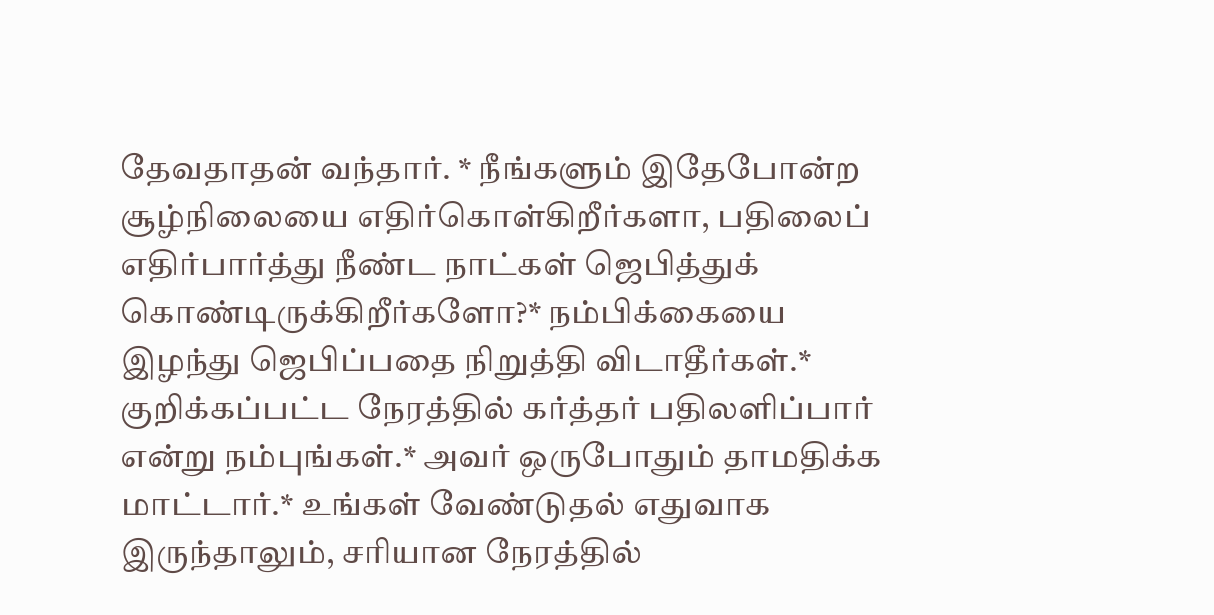தேவதாதன் வந்தார். * நீங்களும் இதேபோன்ற சூழ்நிலையை எதிர்கொள்கிறீர்களா, பதிலைப் எதிர்பார்த்து நீண்ட நாட்கள் ஜெபித்துக் கொண்டிருக்கிறீர்களோ?* நம்பிக்கையை இழந்து ஜெபிப்பதை நிறுத்தி விடாதீர்கள்.* குறிக்கப்பட்ட நேரத்தில் கர்த்தர் பதிலளிப்பார் என்று நம்புங்கள்.* அவர் ஒருபோதும் தாமதிக்க மாட்டார்.* உங்கள் வேண்டுதல் எதுவாக இருந்தாலும், சரியான நேரத்தில்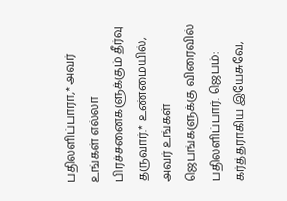பதிலளிப்பாரா,* அவர் உங்கள் எல்லா பிரச்சனைகளுக்கும் தீர்வு தருவார்.* உண்மையில், அவர் உங்கள் ஜெபங்களுக்கு விரைவில் பதிலளிப்பார். ஜெபம்: கர்த்தராகிய இயேசுவே,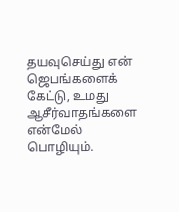தயவுசெய்து என் ஜெபங்களைக் கேட்டு, உமது ஆசீர்வாதங்களை என்மேல் பொழியும்.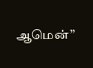ஆமென்”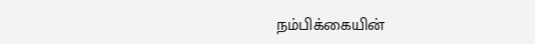நம்பிக்கையின்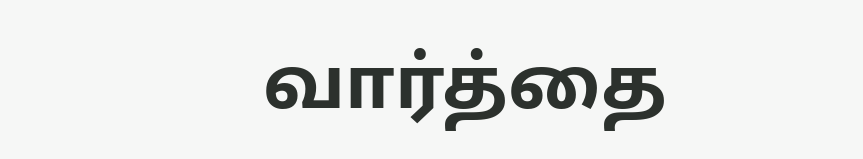வார்த்தை